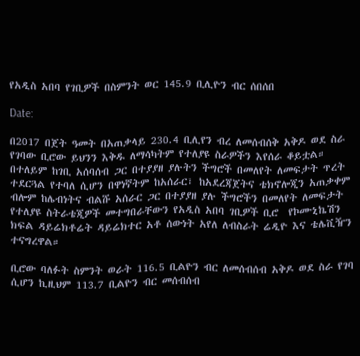የአዲስ አበባ የገቢዎች በስምንት ወር 145.9 ቢሊዮን ብር ሰበሰበ

Date:

በ2017 በጀት ዓመት በአጠቃላይ 230.4 ቢሊየን ብረ ለመሰብሰቅ አቅዶ ወደ ስራ የገባው ቢሮው ይህንን እቅዱ ለማሳካትም የተለያዩ ስራዎችን እየሰራ ቆይቷል። በተለይም ከገቢ አሰባሰብ ጋር በተያያዘ ያሉትን ችግሮች በመለየት ለመፍታት ጥረት ተደርጓል የተባለ ሲሆን በዋነኛትም ከአሰራር፣ ከአደረጃጀትና ቴክኖሎጂን አጠቃቀም ብሎም ከሌብነትና ብልሹ አሰራር ጋር በተያያዘ ያሉ ችግሮችን በመለየት ለመፍታት የተለያዩ ስትራቴጂዎች መተግበራቸውን የአዲስ አበባ ገቢዎች ቢሮ  የኮሙኒኬሽን ክፍል ዳይሬክቶሬት ዳይሬክተር አቶ ሰውነት አየለ ለብስራት ሬዲዮ እና ቴሌቪዥን ተናግረዋል።

ቢሮው ባለፉት ስምንት ወራት 116.5 ቢልዮን ብር ለመሰብሰብ አቅዶ ወደ ስራ የገባ ሲሆን ኪዚህም 113.7 ቢልዮን ብር መሰብሰብ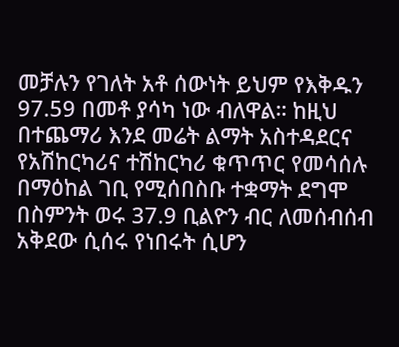መቻሉን የገለት አቶ ሰውነት ይህም የእቅዱን 97.59 በመቶ ያሳካ ነው ብለዋል። ከዚህ በተጨማሪ እንደ መሬት ልማት አስተዳደርና የአሽከርካሪና ተሽከርካሪ ቁጥጥር የመሳሰሉ በማዕከል ገቢ የሚሰበስቡ ተቋማት ደግሞ በስምንት ወሩ 37.9 ቢልዮን ብር ለመሰብሰብ አቅደው ሲሰሩ የነበሩት ሲሆን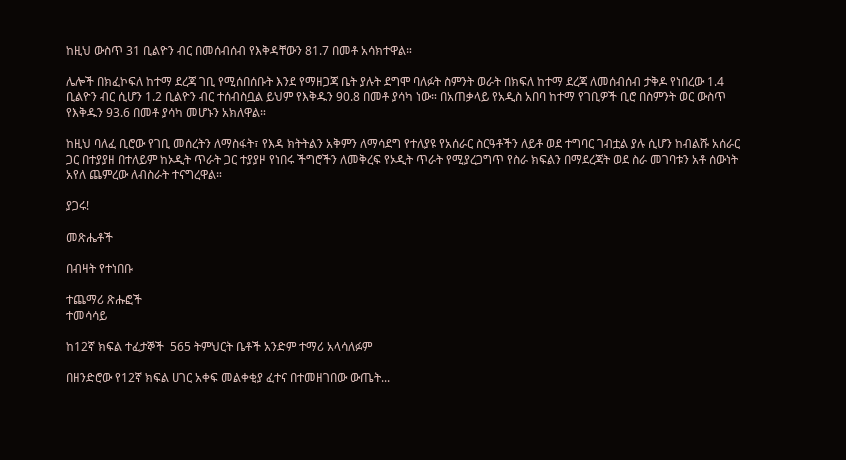ከዚህ ውስጥ 31 ቢልዮን ብር በመሰብሰብ የእቅዳቸውን 81.7 በመቶ አሳክተዋል።

ሌሎች በክፈኮፍለ ከተማ ደረጃ ገቢ የሚሰበሰቡት እንደ የማዘጋጃ ቤት ያሉት ደግሞ ባለፉት ስምንት ወራት በክፍለ ከተማ ደረጃ ለመሰብሰብ ታቅዶ የነበረው 1.4 ቢልዮን ብር ሲሆን 1.2 ቢልዮን ብር ተሰብስቧል ይህም የእቅዱን 90.8 በመቶ ያሳካ ነው። በአጠቃላይ የአዲስ አበባ ከተማ የገቢዎች ቢሮ በስምንት ወር ውስጥ የእቅዱን 93.6 በመቶ ያሳካ መሆኑን አክለዋል።

ከዚህ ባለፈ ቢሮው የገቢ መሰረትን ለማስፋት፣ የእዳ ክትትልን አቅምን ለማሳደግ የተለያዩ የአሰራር ስርዓቶችን ለይቶ ወደ ተግባር ገብቷል ያሉ ሲሆን ከብልሹ አሰራር ጋር በተያያዘ በተለይም ከኦዲት ጥራት ጋር ተያያዞ የነበሩ ችግሮችን ለመቅረፍ የኦዲት ጥራት የሚያረጋግጥ የስራ ክፍልን በማደረጃት ወደ ስራ መገባቱን አቶ ሰውነት አየለ ጨምረው ለብስራት ተናግረዋል።

ያጋሩ!

መጽሔቶች

በብዛት የተነበቡ

ተጨማሪ ጽሑፎች
ተመሳሳይ

ከ12ኛ ክፍል ተፈታኞች  565 ትምህርት ቤቶች አንድም ተማሪ አላሳለፉም

በዘንድሮው የ12ኛ ክፍል ሀገር አቀፍ መልቀቂያ ፈተና በተመዘገበው ውጤት...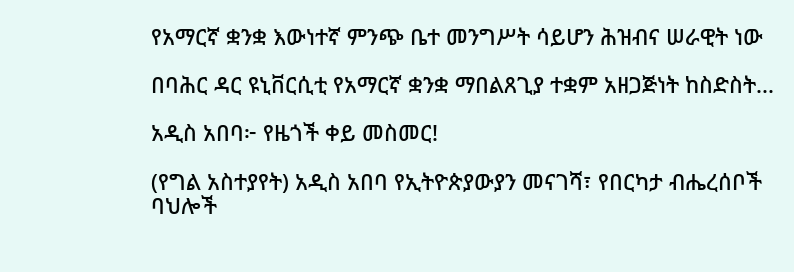የአማርኛ ቋንቋ እውነተኛ ምንጭ ቤተ መንግሥት ሳይሆን ሕዝብና ሠራዊት ነው

በባሕር ዳር ዩኒቨርሲቲ የአማርኛ ቋንቋ ማበልጸጊያ ተቋም አዘጋጅነት ከስድስት...

አዲስ አበባ፦ የዜጎች ቀይ መስመር!

(የግል አስተያየት) አዲስ አበባ የኢትዮጵያውያን መናገሻ፣ የበርካታ ብሔረሰቦች ባህሎች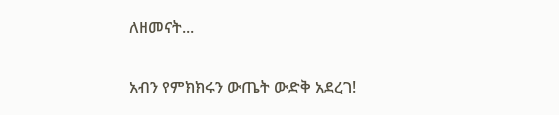ለዘመናት...

አብን የምክክሩን ውጤት ውድቅ አደረገ!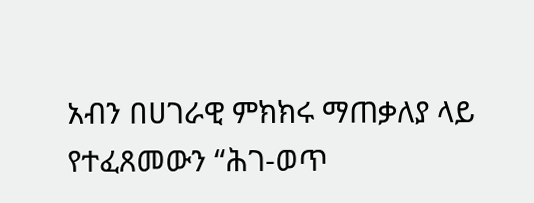አብን በሀገራዊ ምክክሩ ማጠቃለያ ላይ የተፈጸመውን “ሕገ-ወጥ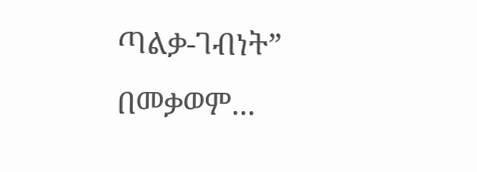ጣልቃ-ገብነት” በመቃወም...